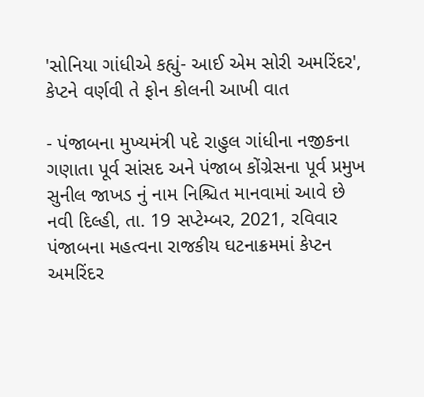'સોનિયા ગાંધીએ કહ્યું- આઈ એમ સોરી અમરિંદર', કેપ્ટને વર્ણવી તે ફોન કોલની આખી વાત

- પંજાબના મુખ્યમંત્રી પદે રાહુલ ગાંધીના નજીકના ગણાતા પૂર્વ સાંસદ અને પંજાબ કોંગ્રેસના પૂર્વ પ્રમુખ સુનીલ જાખડ નું નામ નિશ્ચિત માનવામાં આવે છે
નવી દિલ્હી, તા. 19 સપ્ટેમ્બર, 2021, રવિવાર
પંજાબના મહત્વના રાજકીય ઘટનાક્રમમાં કેપ્ટન અમરિંદર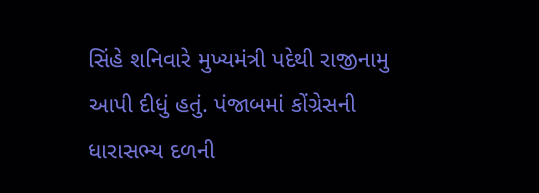સિંહે શનિવારે મુખ્યમંત્રી પદેથી રાજીનામુ આપી દીધું હતું. પંજાબમાં કોંગ્રેસની ધારાસભ્ય દળની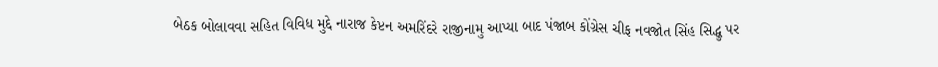બેઠક બોલાવવા સહિત વિવિધ મુદ્દે નારાજ કેપ્ટન અમરિંદરે રાજીનામુ આપ્યા બાદ પંજાબ કોંગ્રેસ ચીફ નવજોત સિંહ સિદ્ધુ પર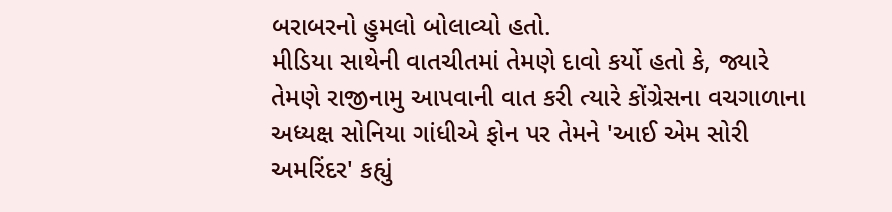બરાબરનો હુમલો બોલાવ્યો હતો.
મીડિયા સાથેની વાતચીતમાં તેમણે દાવો કર્યો હતો કે, જ્યારે તેમણે રાજીનામુ આપવાની વાત કરી ત્યારે કોંગ્રેસના વચગાળાના અધ્યક્ષ સોનિયા ગાંધીએ ફોન પર તેમને 'આઈ એમ સોરી અમરિંદર' કહ્યું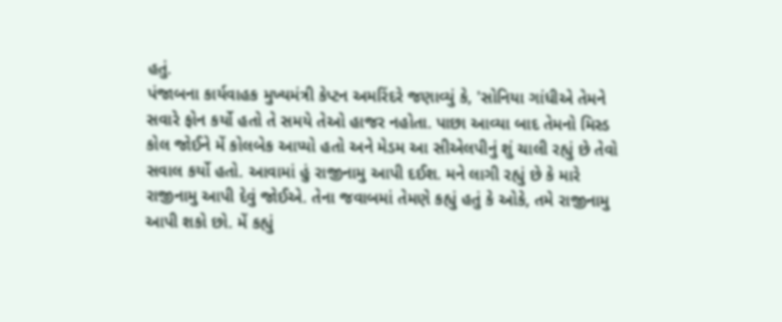હતું.
પંજાબના કાર્યવાહક મુખ્યમંત્રી કેપ્ટન અમરિંદરે જણાવ્યું કે, 'સોનિયા ગાંધીએ તેમને સવારે ફોન કર્યો હતો તે સમયે તેઓ હાજર નહોતા. પાછા આવ્યા બાદ તેમનો મિસ્ડ કોલ જોઈને મેં કોલબેક આપ્યો હતો અને મેડમ આ સીએલપીનું શું ચાલી રહ્યું છે તેવો સવાલ કર્યો હતો. આવામાં હું રાજીનામુ આપી દઈશ. મને લાગી રહ્યું છે કે મારે રાજીનામુ આપી દેવું જોઈએ. તેના જવાબમાં તેમણે કહ્યું હતું કે ઓકે, તમે રાજીનામુ આપી શકો છો. મેં કહ્યું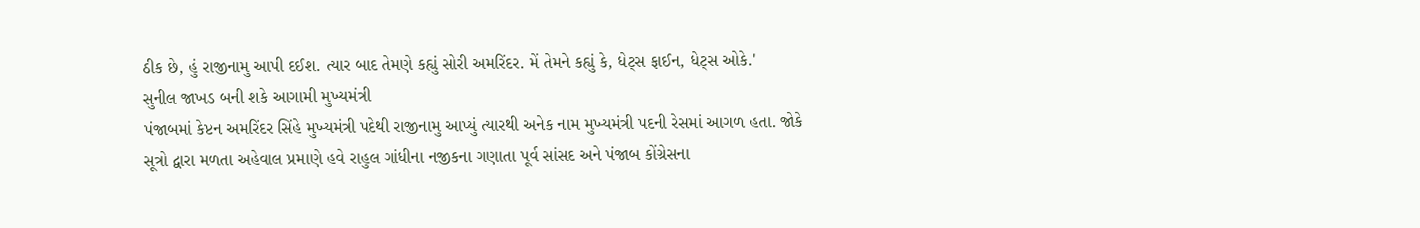ઠીક છે, હું રાજીનામુ આપી દઈશ. ત્યાર બાદ તેમણે કહ્યું સોરી અમરિંદર. મેં તેમને કહ્યું કે, ધેટ્સ ફાઈન, ધેટ્સ ઓકે.'
સુનીલ જાખડ બની શકે આગામી મુખ્યમંત્રી
પંજાબમાં કેપ્ટન અમરિંદર સિંહે મુખ્યમંત્રી પદેથી રાજીનામુ આપ્યું ત્યારથી અનેક નામ મુખ્યમંત્રી પદની રેસમાં આગળ હતા. જોકે સૂત્રો દ્વારા મળતા અહેવાલ પ્રમાણે હવે રાહુલ ગાંધીના નજીકના ગણાતા પૂર્વ સાંસદ અને પંજાબ કોંગ્રેસના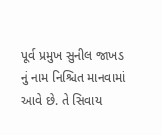પૂર્વ પ્રમુખ સુનીલ જાખડ નું નામ નિશ્ચિત માનવામાં આવે છે. તે સિવાય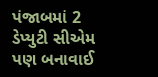પંજાબમાં 2 ડેપ્યુટી સીએમ પણ બનાવાઈ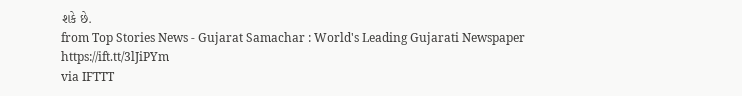શકે છે.
from Top Stories News - Gujarat Samachar : World's Leading Gujarati Newspaper https://ift.tt/3lJiPYm
via IFTTT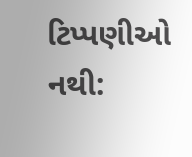ટિપ્પણીઓ નથી: